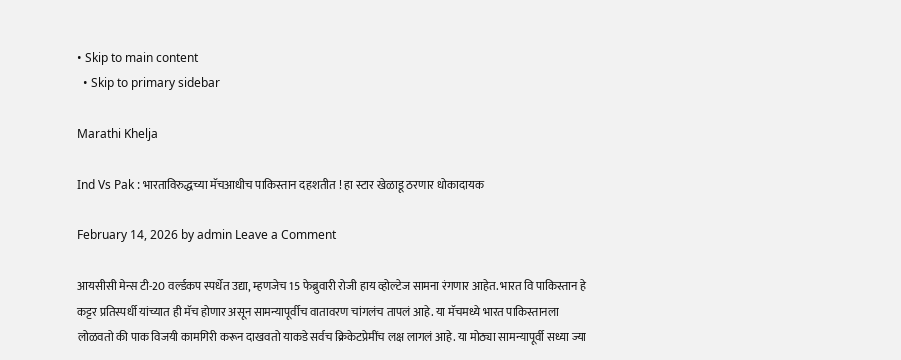• Skip to main content
  • Skip to primary sidebar

Marathi Khelja

Ind Vs Pak : भारताविरुद्धच्या मॅचआधीच पाकिस्तान दहशतीत ! हा स्टार खेळाडू ठरणार धोकादायक

February 14, 2026 by admin Leave a Comment

आयसीसी मेन्स टी-20 वर्ल्डकप स्पर्धेत उद्या, म्हणजेच 15 फेब्रुवारी रोजी हाय व्होल्टेज सामना रंगणार आहेत. भारत वि पाकिस्तान हे कट्टर प्रतिस्पर्धी यांच्यात ही मॅच होणार असून सामन्यापूर्वीच वातावरण चांगलंच तापलं आहे. या मॅचमध्ये भारत पाकिस्तानला लोळवतो की पाक विजयी कामगिरी करून दाखवतो याकडे सर्वच क्रिकेटप्रेमींच लक्ष लागलं आहे. या मोठ्या सामन्यापूर्वी सध्या ज्या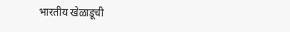भारतीय खेळाडूची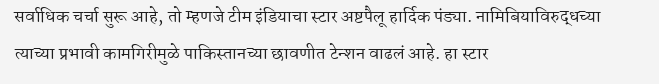सर्वाधिक चर्चा सुरू आहे, तो म्हणजे टीम इंडियाचा स्टार अष्टपैलू हार्दिक पंड्या. नामिबियाविरुद्धच्या त्याच्या प्रभावी कामगिरीमुळे पाकिस्तानच्या छावणीत टेन्शन वाढलं आहे. हा स्टार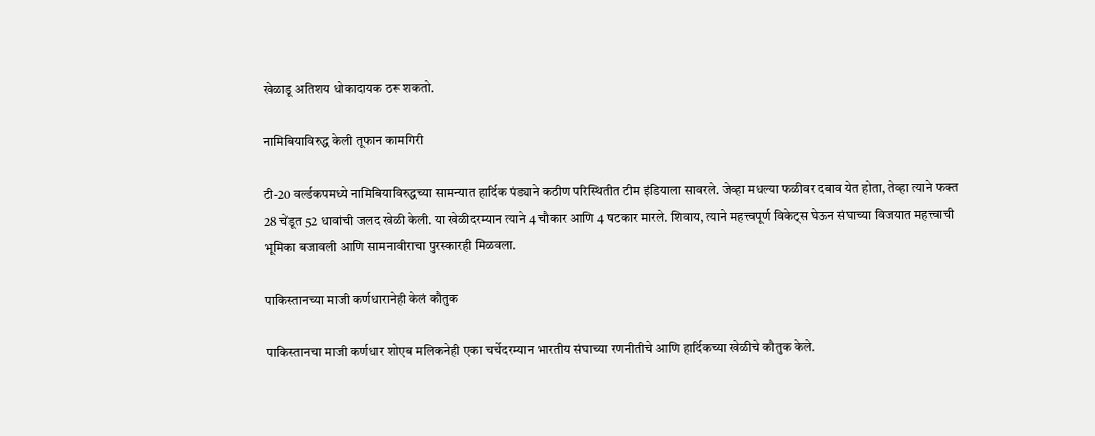खेळाडू अतिशय धोकादायक ठरू शकतो.

नामिबियाविरुद्ध केली तूफान कामगिरी

टी-20 वर्ल्डकपमध्ये नामिबियाविरुद्धच्या सामन्यात हार्दिक पंड्याने कठीण परिस्थितीत टीम इंडियाला सावरले. जेव्हा मधल्या फळीवर दबाव येत होता, तेव्हा त्याने फक्त 28 चेंडूत 52 धावांची जलद खेळी केली. या खेळीदरम्यान त्याने 4 चौकार आणि 4 षटकार मारले. शिवाय, त्याने महत्त्वपूर्ण विकेट्स घेऊन संघाच्या विजयात महत्त्वाची भूमिका बजावली आणि सामनावीराचा पुरस्कारही मिळवला.

पाकिस्तानच्या माजी कर्णधारानेही केलं कौतुक

पाकिस्तानचा माजी कर्णधार शोएब मलिकनेही एका चर्चेदरम्यान भारतीय संघाच्या रणनीतीचे आणि हार्दिकच्या खेळीचे कौतुक केले.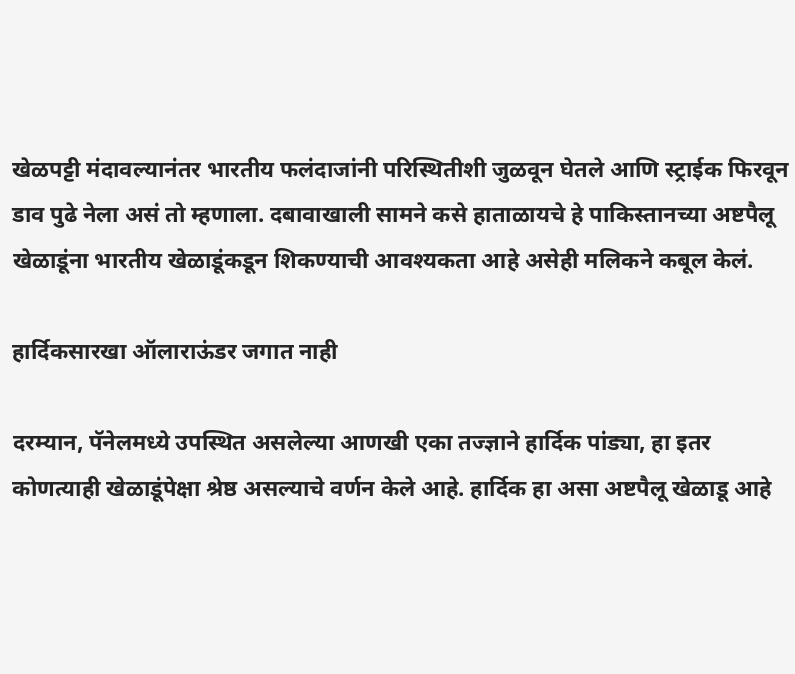खेळपट्टी मंदावल्यानंतर भारतीय फलंदाजांनी परिस्थितीशी जुळवून घेतले आणि स्ट्राईक फिरवून डाव पुढे नेला असं तो म्हणाला. दबावाखाली सामने कसे हाताळायचे हे पाकिस्तानच्या अष्टपैलू खेळाडूंना भारतीय खेळाडूंकडून शिकण्याची आवश्यकता आहे असेही मलिकने कबूल केलं.

हार्दिकसारखा ऑलाराऊंडर जगात नाही

दरम्यान, पॅनेलमध्ये उपस्थित असलेल्या आणखी एका तज्ज्ञाने हार्दिक पांड्या, हा इतर कोणत्याही खेळाडूंपेक्षा श्रेष्ठ असल्याचे वर्णन केले आहे. हार्दिक हा असा अष्टपैलू खेळाडू आहे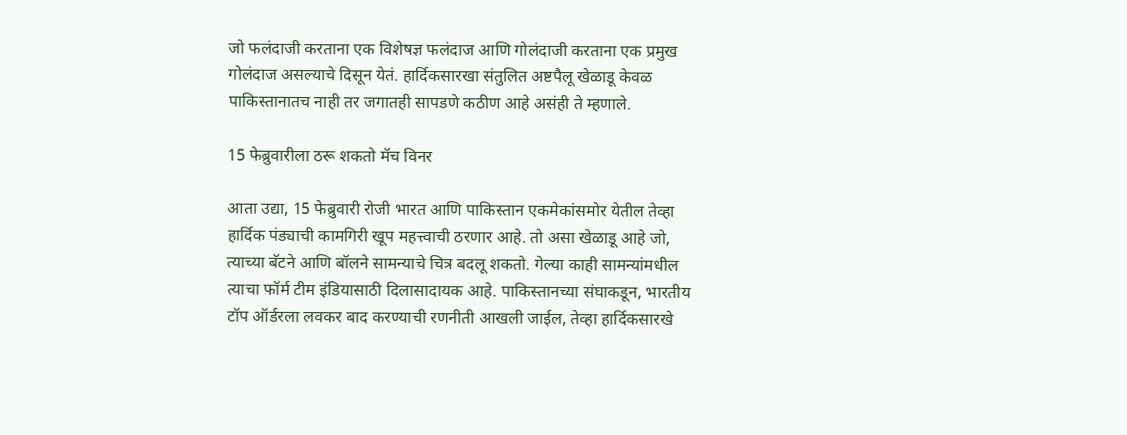जो फलंदाजी करताना एक विशेषज्ञ फलंदाज आणि गोलंदाजी करताना एक प्रमुख गोलंदाज असल्याचे दिसून येतं. हार्दिकसारखा संतुलित अष्टपैलू खेळाडू केवळ पाकिस्तानातच नाही तर जगातही सापडणे कठीण आहे असंही ते म्हणाले.

15 फेब्रुवारीला ठरू शकतो मॅच विनर

आता उद्या, 15 फेब्रुवारी रोजी भारत आणि पाकिस्तान एकमेकांसमोर येतील तेव्हा हार्दिक पंड्याची कामगिरी खूप महत्त्वाची ठरणार आहे. तो असा खेळाडू आहे जो, त्याच्या बॅटने आणि बॉलने सामन्याचे चित्र बदलू शकतो. गेल्या काही सामन्यांमधील त्याचा फॉर्म टीम इंडियासाठी दिलासादायक आहे. पाकिस्तानच्या संघाकडून, भारतीय टॉप ऑर्डरला लवकर बाद करण्याची रणनीती आखली जाईल, तेव्हा हार्दिकसारखे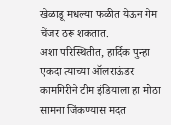खेळाडू मधल्या फळीत येऊन गेम चेंजर ठरू शकतात.
अशा परिस्थितीत, हार्दिक पुन्हा एकदा त्याच्या ऑलराऊंडर कामगिरीने टीम इंडियाला हा मोठा सामना जिंकण्यास मदत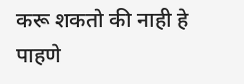करू शकतो की नाही हे पाहणे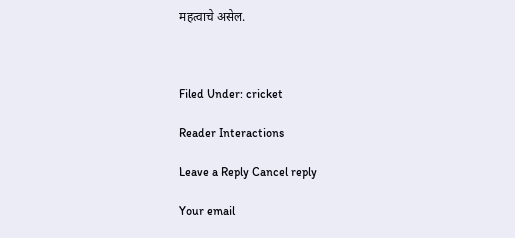महत्वाचे असेल.



Filed Under: cricket

Reader Interactions

Leave a Reply Cancel reply

Your email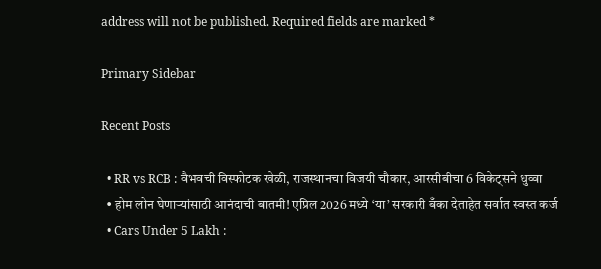address will not be published. Required fields are marked *

Primary Sidebar

Recent Posts

  • RR vs RCB : वैभवची विस्फोटक खेळी, राजस्थानचा विजयी चौकार, आरसीबीचा 6 विकेट्सने धुव्वा
  • होम लोन घेणाऱ्यांसाठी आनंदाची बातमी! एप्रिल 2026 मध्ये ‘या’ सरकारी बँका देताहेत सर्वात स्वस्त कर्ज
  • Cars Under 5 Lakh :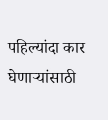पहिल्यांदा कार घेणाऱ्यांसाठी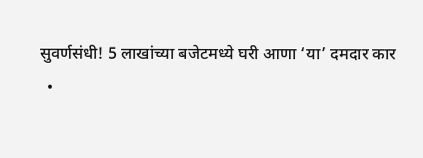सुवर्णसंधी! 5 लाखांच्या बजेटमध्ये घरी आणा ‘या’ दमदार कार
  •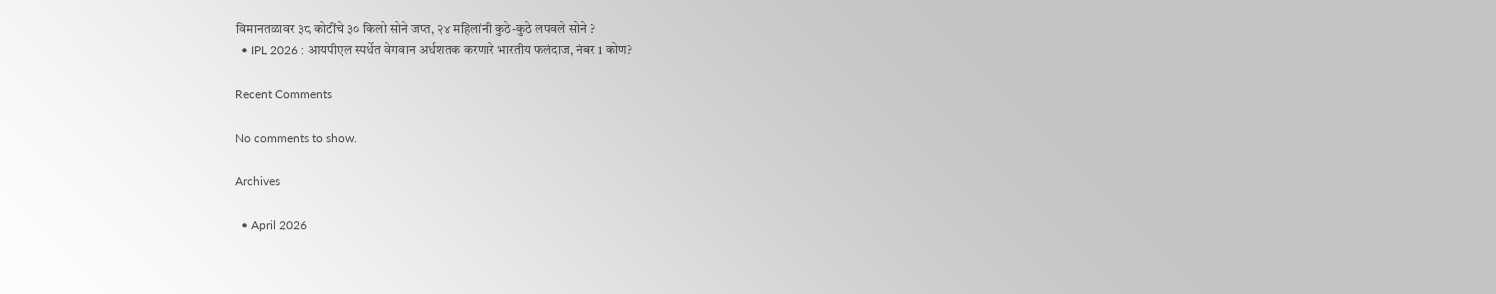विमानतळावर ३८ कोटींचे ३० किलो सोने जप्त, २४ महिलांनी कुठे-कुठे लपवले सोने ?
  • IPL 2026 : आयपीएल स्पर्धेत वेगवान अर्धशतक करणारे भारतीय फलंदाज, नंबर 1 कोण?

Recent Comments

No comments to show.

Archives

  • April 2026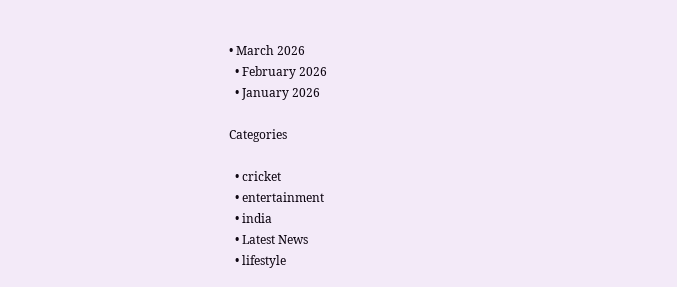• March 2026
  • February 2026
  • January 2026

Categories

  • cricket
  • entertainment
  • india
  • Latest News
  • lifestyle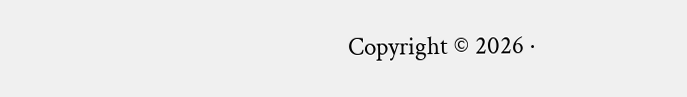Copyright © 2026 ·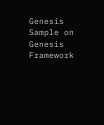Genesis Sample on Genesis Framework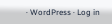· WordPress · Log in